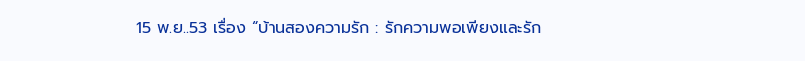15 พ.ย..53 เรื่อง “บ้านสองความรัก : รักความพอเพียงและรัก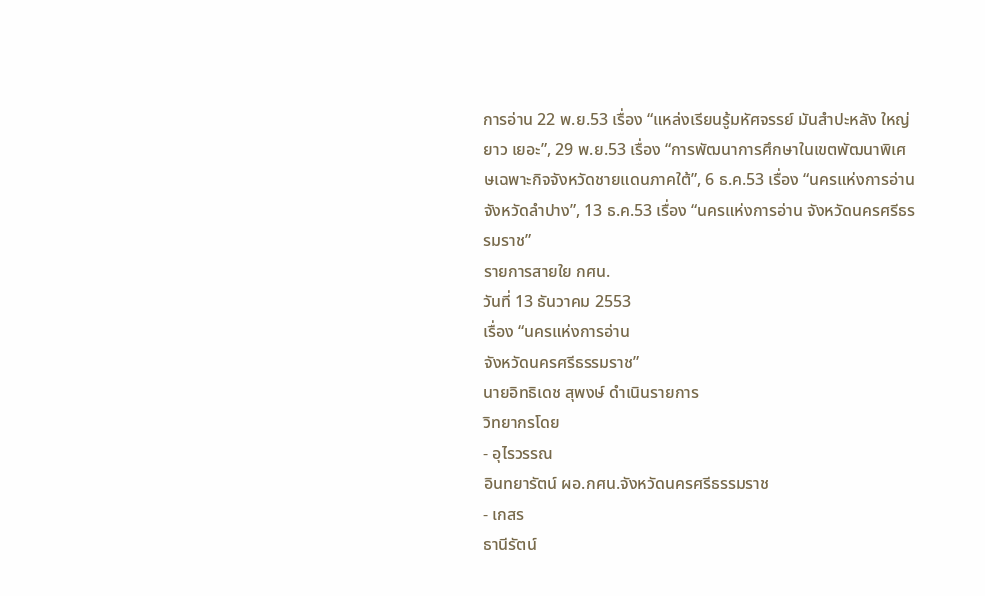การอ่าน 22 พ.ย.53 เรื่อง “แหล่งเรียนรู้มหัศจรรย์ มันสำปะหลัง ใหญ่ ยาว เยอะ”, 29 พ.ย.53 เรื่อง “การพัฒนาการศึกษาในเขตพัฒนาพิเศษเฉพาะกิจจังหวัดชายแดนภาคใต้”, 6 ธ.ค.53 เรื่อง “นครแห่งการอ่านจังหวัดลำปาง”, 13 ธ.ค.53 เรื่อง “นครแห่งการอ่าน จังหวัดนครศรีธรรมราช”
รายการสายใย กศน.
วันที่ 13 ธันวาคม 2553
เรื่อง “นครแห่งการอ่าน
จังหวัดนครศรีธรรมราช”
นายอิทธิเดช สุพงษ์ ดำเนินรายการ
วิทยากรโดย
- อุไรวรรณ
อินทยารัตน์ ผอ.กศน.จังหวัดนครศรีธรรมราช
- เกสร
ธานีรัตน์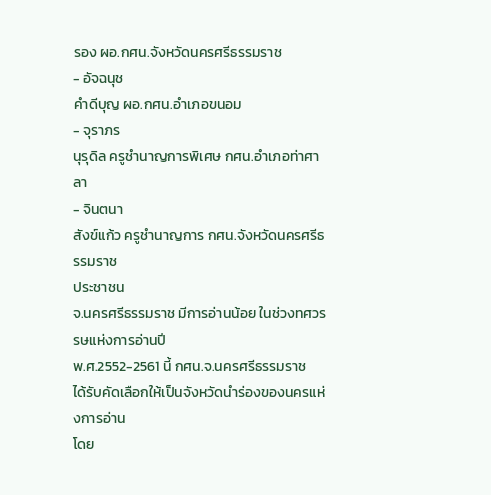รอง ผอ.กศน.จังหวัดนครศรีธรรมราช
- อัจฉนุช
คำดีบุญ ผอ.กศน.อำเภอขนอม
- จุราภร
นุรุดิล ครูชำนาญการพิเศษ กศน.อำเภอท่าศาลา
- จินตนา
สังข์แก้ว ครูชำนาญการ กศน.จังหวัดนครศรีธรรมราช
ประชาชน
จ.นครศรีธรรมราช มีการอ่านน้อย ในช่วงทศวรรษแห่งการอ่านปี
พ.ศ.2552-2561 นี้ กศน.จ.นครศรีธรรมราช
ได้รับคัดเลือกให้เป็นจังหวัดนำร่องของนครแห่งการอ่าน
โดย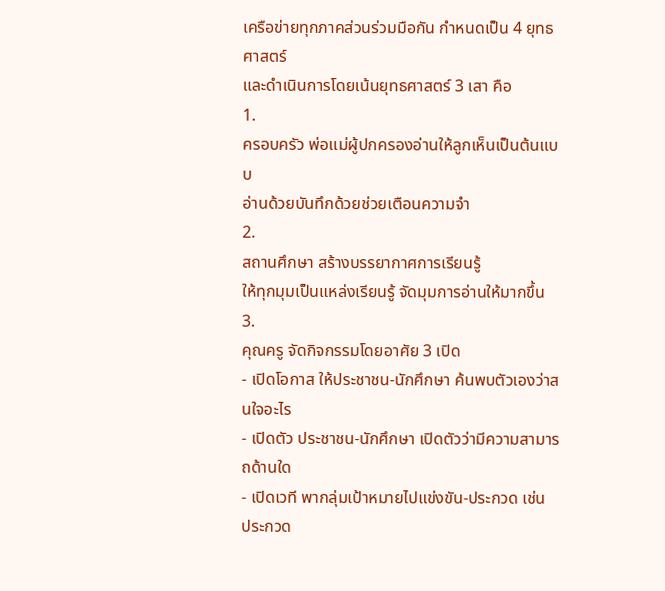เครือข่ายทุกภาคส่วนร่วมมือกัน กำหนดเป็น 4 ยุทธศาสตร์
และดำเนินการโดยเน้นยุทธศาสตร์ 3 เสา คือ
1.
ครอบครัว พ่อแม่ผู้ปกครองอ่านให้ลูกเห็นเป็นต้นแบบ
อ่านด้วยบันทึกด้วยช่วยเตือนความจำ
2.
สถานศึกษา สร้างบรรยากาศการเรียนรู้
ให้ทุกมุมเป็นแหล่งเรียนรู้ จัดมุมการอ่านให้มากขึ้น
3.
คุณครู จัดกิจกรรมโดยอาศัย 3 เปิด
- เปิดโอกาส ให้ประชาชน-นักศึกษา ค้นพบตัวเองว่าสนใจอะไร
- เปิดตัว ประชาชน-นักศึกษา เปิดตัวว่ามีความสามารถด้านใด
- เปิดเวที พากลุ่มเป้าหมายไปแข่งขัน-ประกวด เช่น
ประกวด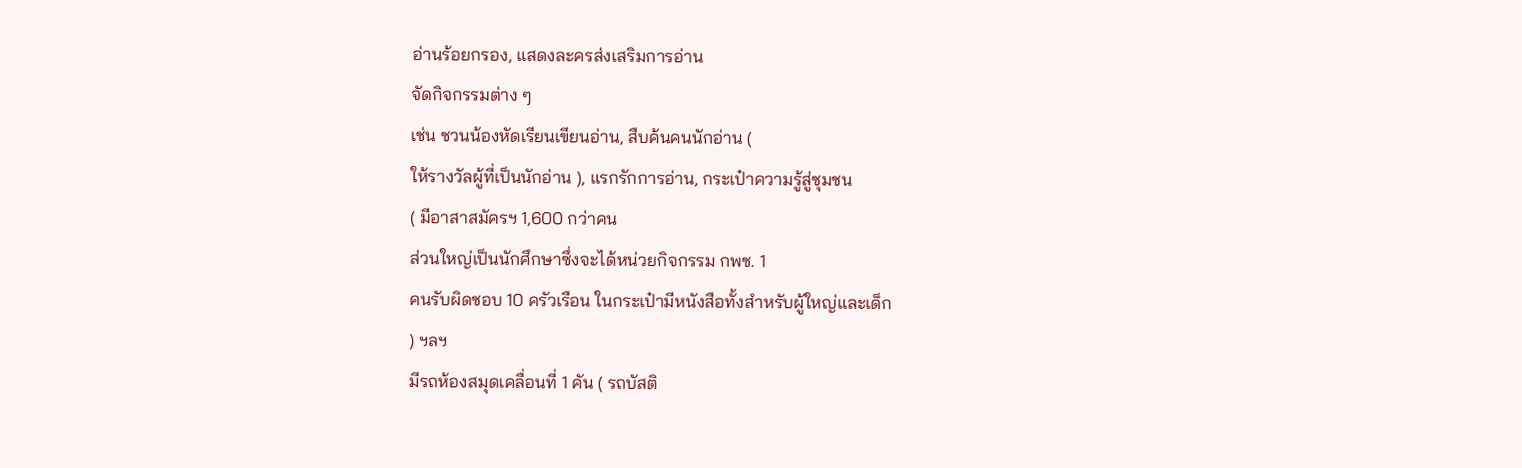อ่านร้อยกรอง, แสดงละครส่งเสริมการอ่าน
จัดกิจกรรมต่าง ๆ
เช่น ชวนน้องหัดเรียนเขียนอ่าน, สืบค้นคนนักอ่าน (
ให้รางวัลผู้ที่เป็นนักอ่าน ), แรกรักการอ่าน, กระเป๋าความรู้สู่ชุมชน
( มีอาสาสมัครฯ 1,600 กว่าคน
ส่วนใหญ่เป็นนักศึกษาซึ่งจะได้หน่วยกิจกรรม กพช. 1
คนรับผิดชอบ 10 ครัวเรือน ในกระเป๋ามีหนังสือทั้งสำหรับผู้ใหญ่และเด็ก
) ฯลฯ
มีรถห้องสมุดเคลื่อนที่ 1 คัน ( รถบัสติ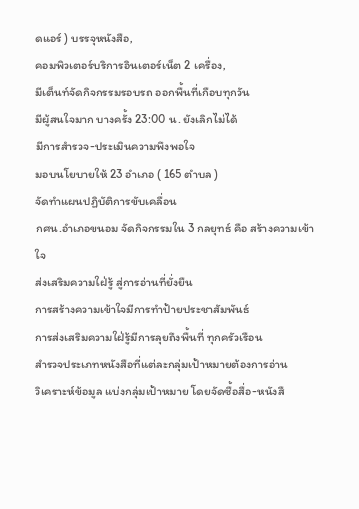ดแอร์ ) บรรจุหนังสือ,
คอมพิวเตอร์บริการอินเตอร์เน็ต 2 เครื่อง,
มีเต็นท์จัดกิจกรรมรอบรถ ออกพื้นที่เกือบทุกวัน
มีผู้สนใจมาก บางครั้ง 23:00 น. ยังเลิกไม่ได้
มีการสำรวจ-ประเมินความพึงพอใจ
มอบนโยบายให้ 23 อำเภอ ( 165 ตำบล )
จัดทำแผนปฏิบัติการขับเคลื่อน
กศน.อำเภอขนอม จัดกิจกรรมใน 3 กลยุทธ์ คือ สร้างความเข้าใจ
ส่งเสริมความใฝ่รู้ สู่การอ่านที่ยั่งยืน
การสร้างความเข้าใจมีการทำป้ายประชาสัมพันธ์
การส่งเสริมความใฝ่รู้มีการลุยถึงพื้นที่ ทุกครัวเรือน
สำรวจประเภทหนังสือที่แต่ละกลุ่มเป้าหมายต้องการอ่าน
วิเคราะห์ข้อมูล แบ่งกลุ่มเป้าหมาย โดยจัดซื้อสื่อ-หนังสื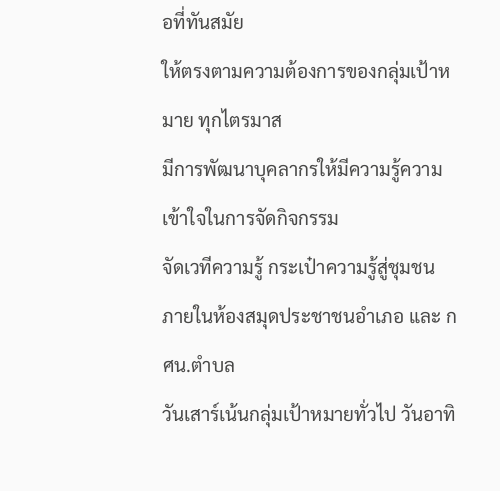อที่ทันสมัย
ให้ตรงตามความต้องการของกลุ่มเป้าหมาย ทุกไตรมาส
มีการพัฒนาบุคลากรให้มีความรู้ความเข้าใจในการจัดกิจกรรม
จัดเวทีความรู้ กระเป๋าความรู้สู่ชุมชน
ภายในห้องสมุดประชาชนอำเภอ และ กศน.ตำบล
วันเสาร์เน้นกลุ่มเป้าหมายทั่วไป วันอาทิ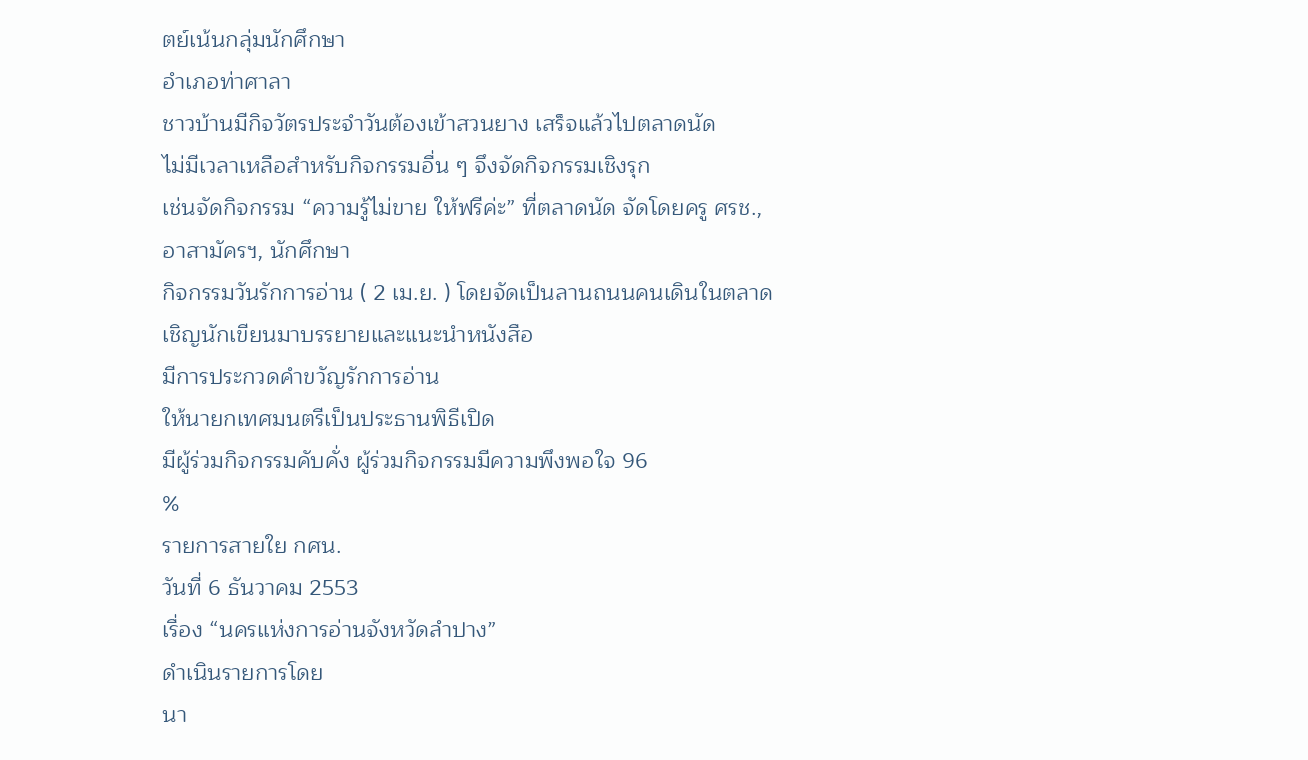ตย์เน้นกลุ่มนักศึกษา
อำเภอท่าศาลา
ชาวบ้านมีกิจวัตรประจำวันต้องเข้าสวนยาง เสร็จแล้วไปตลาดนัด
ไม่มีเวลาเหลือสำหรับกิจกรรมอื่น ๆ จึงจัดกิจกรรมเชิงรุก
เช่นจัดกิจกรรม “ความรู้ไม่ขาย ให้ฟรีค่ะ” ที่ตลาดนัด จัดโดยครู ศรช.,
อาสามัครฯ, นักศึกษา
กิจกรรมวันรักการอ่าน ( 2 เม.ย. ) โดยจัดเป็นลานถนนคนเดินในตลาด
เชิญนักเขียนมาบรรยายและแนะนำหนังสือ
มีการประกวดคำขวัญรักการอ่าน
ให้นายกเทศมนตรีเป็นประธานพิธีเปิด
มีผู้ร่วมกิจกรรมคับคั่ง ผู้ร่วมกิจกรรมมีความพึงพอใจ 96
%
รายการสายใย กศน.
วันที่ 6 ธันวาคม 2553
เรื่อง “นครแห่งการอ่านจังหวัดลำปาง”
ดำเนินรายการโดย
นา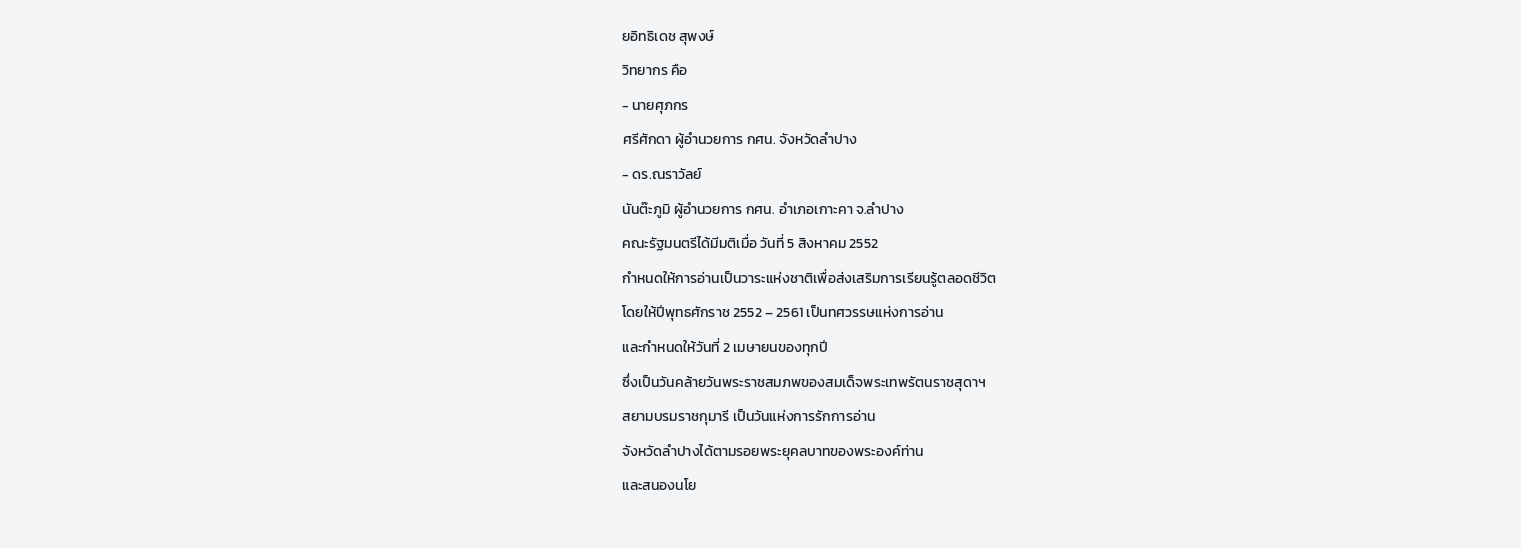ยอิทธิเดช สุพงษ์
วิทยากร คือ
- นายศุภกร
ศรีศักดา ผู้อำนวยการ กศน. จังหวัดลำปาง
- ดร.ณราวัลย์
นันต๊ะภูมิ ผู้อำนวยการ กศน. อำเภอเกาะคา จ.ลำปาง
คณะรัฐมนตรีได้มีมติเมื่อ วันที่ 5 สิงหาคม 2552
กำหนดให้การอ่านเป็นวาระแห่งชาติเพื่อส่งเสริมการเรียนรู้ตลอดชีวิต
โดยให้ปีพุทธศักราช 2552 – 2561 เป็นทศวรรษแห่งการอ่าน
และกำหนดให้วันที่ 2 เมษายนของทุกปี
ซึ่งเป็นวันคล้ายวันพระราชสมภพของสมเด็จพระเทพรัตนราชสุดาฯ
สยามบรมราชกุมารี เป็นวันแห่งการรักการอ่าน
จังหวัดลำปางได้ตามรอยพระยุคลบาทของพระองค์ท่าน
และสนองนโย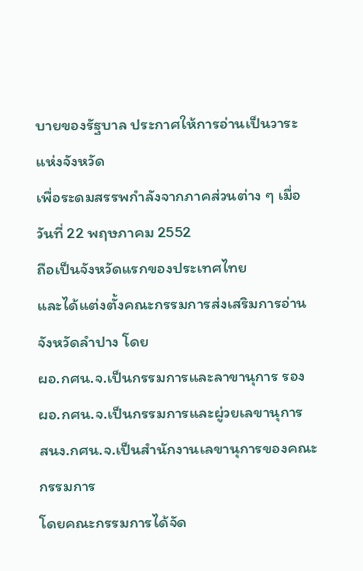บายของรัฐบาล ประกาศให้การอ่านเป็นวาระแห่งจังหวัด
เพื่อระดมสรรพกำลังจากภาคส่วนต่าง ๆ เมื่อวันที่ 22 พฤษภาคม 2552
ถือเป็นจังหวัดแรกของประเทศไทย
และได้แต่งตั้งคณะกรรมการส่งเสริมการอ่านจังหวัดลำปาง โดย
ผอ.กศน.จ.เป็นกรรมการและลาขานุการ รอง
ผอ.กศน.จ.เป็นกรรมการและผู่วยเลขานุการ
สนง.กศน.จ.เป็นสำนักงานเลขานุการของคณะกรรมการ
โดยคณะกรรมการได้จัด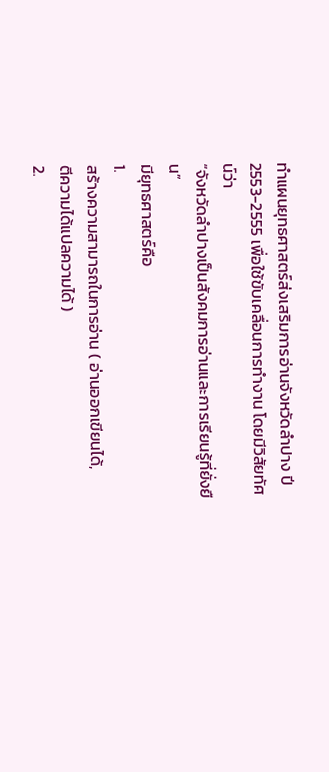ทำแผนยุทธศาสตร์ส่งเสริมการอ่านจังหวัดลำปาง ปี
2553-2555 เพื่อใช้ขับเคลื่อนการทำงาน โดยมีวิสัยทัศน์ว่า
“จังหวัดลำปางเป็นสังคมการอ่านและการเรียนรู้ที่ยั่งยืน”
มียุทธศาสตร์คือ
1.
สร้างความสามารถในการอ่าน ( อ่านออกเขียนได้,
ตีความได้แปลความได้ )
2.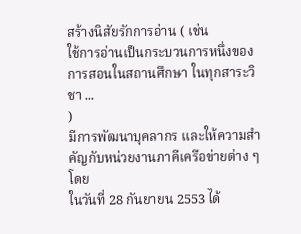สร้างนิสัยรักการอ่าน ( เช่น
ใช้การอ่านเป็นกระบวนการหนึ่งของการสอนในสถานศึกษา ในทุกสาระวิชา ...
)
มีการพัฒนาบุคลากร และให้ความสำคัญกับหน่วยงานภาคีเครือข่ายต่าง ๆ โดย
ในวันที่ 28 กันยายน 2553 ได้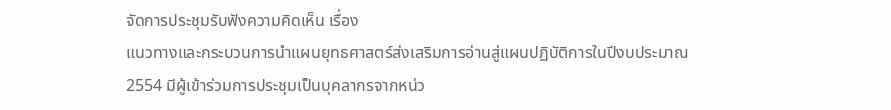จัดการประชุมรับฟังความคิดเห็น เรื่อง
แนวทางและกระบวนการนำแผนยุทธศาสตร์ส่งเสริมการอ่านสู่แผนปฏิบัติการในปีงบประมาณ
2554 มีผู้เข้าร่วมการประชุมเป็นบุคลากรจากหน่ว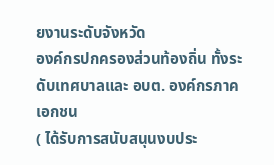ยงานระดับจังหวัด
องค์กรปกครองส่วนท้องถิ่น ทั้งระดับเทศบาลและ อบต. องค์กรภาคเอกชน
( ได้รับการสนับสนุนงบประ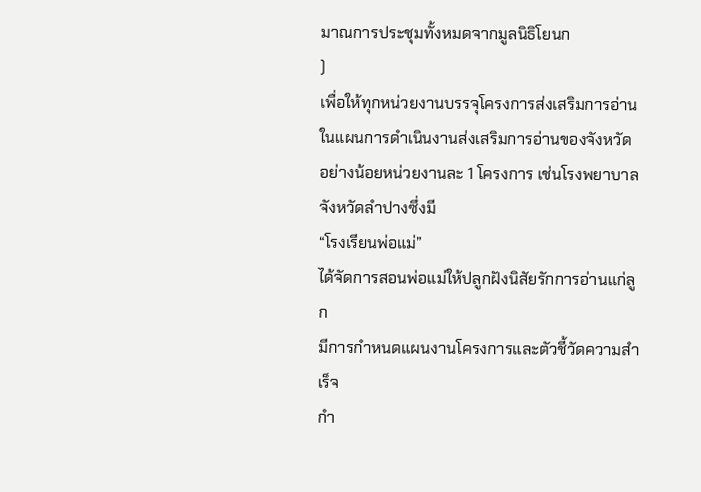มาณการประชุมทั้งหมดจากมูลนิธิโยนก
)
เพื่อให้ทุกหน่วยงานบรรจุโครงการส่งเสริมการอ่านในแผนการดำเนินงานส่งเสริมการอ่านของจังหวัด
อย่างน้อยหน่วยงานละ 1 โครงการ เช่นโรงพยาบาลจังหวัดลำปางซึ่งมี
“โรงเรียนพ่อแม่”
ได้จัดการสอนพ่อแม่ให้ปลูกฝังนิสัยรักการอ่านแก่ลูก
มีการกำหนดแผนงานโครงการและตัวชี้วัดความสำเร็จ
กำ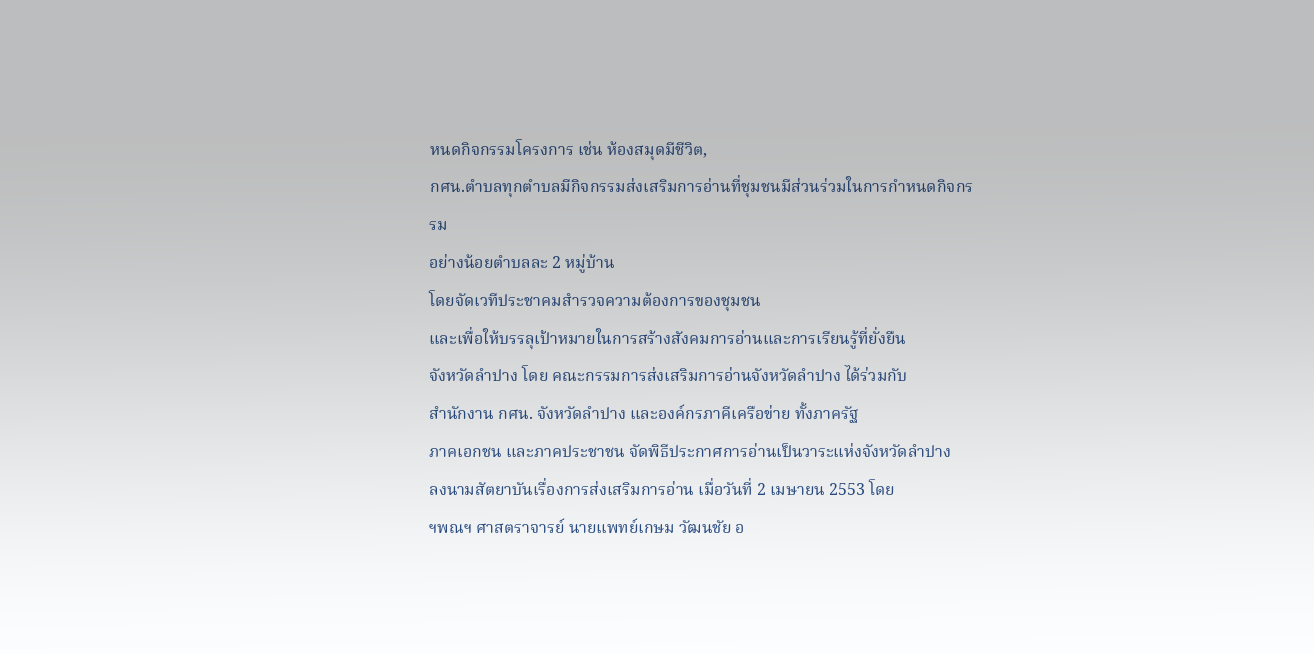หนดกิจกรรมโครงการ เช่น ห้องสมุดมีชีวิต,
กศน.ตำบลทุกตำบลมีกิจกรรมส่งเสริมการอ่านที่ชุมชนมีส่วนร่วมในการกำหนดกิจกรรม
อย่างน้อยตำบลละ 2 หมู่บ้าน
โดยจัดเวทีประชาคมสำรวจความต้องการของชุมชน
และเพื่อให้บรรลุเป้าหมายในการสร้างสังคมการอ่านและการเรียนรู้ที่ยั่งยืน
จังหวัดลำปาง โดย คณะกรรมการส่งเสริมการอ่านจังหวัดลำปาง ได้ร่วมกับ
สำนักงาน กศน. จังหวัดลำปาง และองค์กรภาคีเครือข่าย ทั้งภาครัฐ
ภาคเอกชน และภาคประชาชน จัดพิธีประกาศการอ่านเป็นวาระแห่งจังหวัดลำปาง
ลงนามสัตยาบันเรื่องการส่งเสริมการอ่าน เมื่อวันที่ 2 เมษายน 2553 โดย
ฯพณฯ ศาสตราจารย์ นายแพทย์เกษม วัฒนชัย อ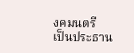งคมนตรี
เป็นประธาน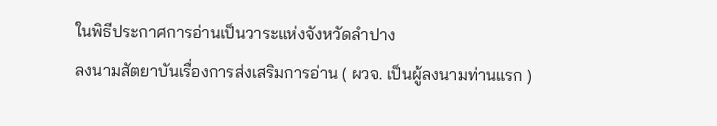ในพิธีประกาศการอ่านเป็นวาระแห่งจังหวัดลำปาง
ลงนามสัตยาบันเรื่องการส่งเสริมการอ่าน ( ผวจ. เป็นผู้ลงนามท่านแรก )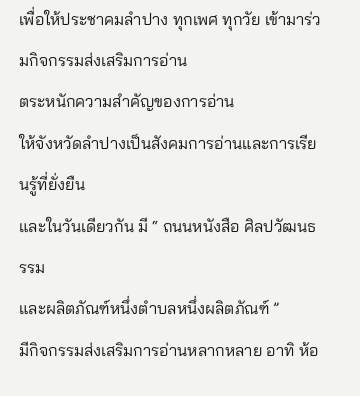เพื่อให้ประชาคมลำปาง ทุกเพศ ทุกวัย เข้ามาร่วมกิจกรรมส่งเสริมการอ่าน
ตระหนักความสำคัญของการอ่าน
ให้จังหวัดลำปางเป็นสังคมการอ่านและการเรียนรู้ที่ยั่งยืน
และในวันเดียวกัน มี “ ถนนหนังสือ ศิลปวัฒนธรรม
และผลิตภัณฑ์หนึ่งตำบลหนึ่งผลิตภัณฑ์ ”
มีกิจกรรมส่งเสริมการอ่านหลากหลาย อาทิ ห้อ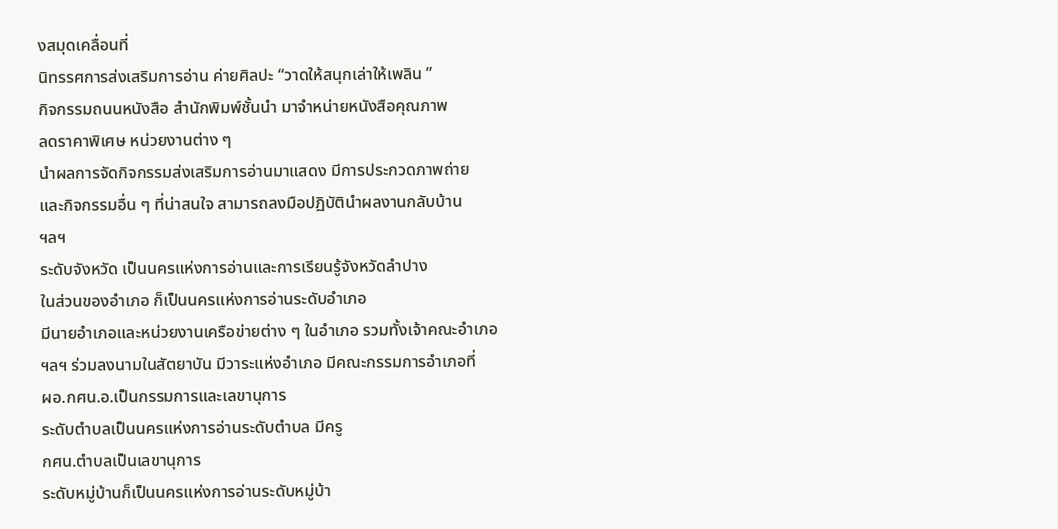งสมุดเคลื่อนที่
นิทรรศการส่งเสริมการอ่าน ค่ายศิลปะ “วาดให้สนุกเล่าให้เพลิน ”
กิจกรรมถนนหนังสือ สำนักพิมพ์ชั้นนำ มาจำหน่ายหนังสือคุณภาพ
ลดราคาพิเศษ หน่วยงานต่าง ๆ
นำผลการจัดกิจกรรมส่งเสริมการอ่านมาแสดง มีการประกวดภาพถ่าย
และกิจกรรมอื่น ๆ ที่น่าสนใจ สามารถลงมือปฏิบัตินำผลงานกลับบ้าน
ฯลฯ
ระดับจังหวัด เป็นนครแห่งการอ่านและการเรียนรู้จังหวัดลำปาง
ในส่วนของอำเภอ ก็เป็นนครแห่งการอ่านระดับอำเภอ
มีนายอำเภอและหน่วยงานเครือข่ายต่าง ๆ ในอำเภอ รวมทั้งเจ้าคณะอำเภอ
ฯลฯ ร่วมลงนามในสัตยาบัน มีวาระแห่งอำเภอ มีคณะกรรมการอำเภอที่
ผอ.กศน.อ.เป็นกรรมการและเลขานุการ
ระดับตำบลเป็นนครแห่งการอ่านระดับตำบล มีครู
กศน.ตำบลเป็นเลขานุการ
ระดับหมู่บ้านก็เป็นนครแห่งการอ่านระดับหมู่บ้า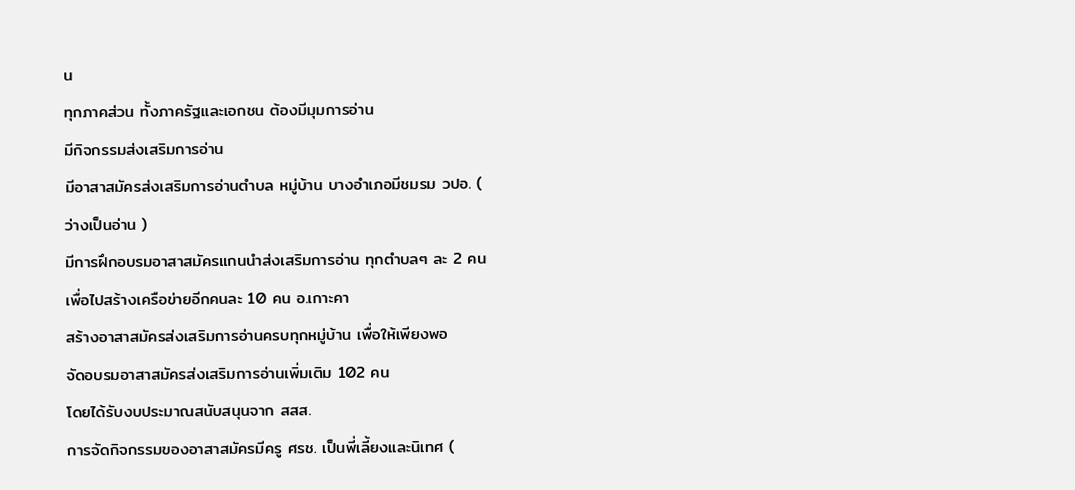น
ทุกภาคส่วน ทั้งภาครัฐและเอกชน ต้องมีมุมการอ่าน
มีกิจกรรมส่งเสริมการอ่าน
มีอาสาสมัครส่งเสริมการอ่านตำบล หมู่บ้าน บางอำเภอมีชมรม วปอ. (
ว่างเป็นอ่าน )
มีการฝึกอบรมอาสาสมัครแกนนำส่งเสริมการอ่าน ทุกตำบลๆ ละ 2 คน
เพื่อไปสร้างเครือข่ายอีกคนละ 10 คน อ.เกาะคา
สร้างอาสาสมัครส่งเสริมการอ่านครบทุกหมู่บ้าน เพื่อให้เพียงพอ
จัดอบรมอาสาสมัครส่งเสริมการอ่านเพิ่มเติม 102 คน
โดยได้รับงบประมาณสนับสนุนจาก สสส.
การจัดกิจกรรมของอาสาสมัครมีครู ศรช. เป็นพี่เลี้ยงและนิเทศ (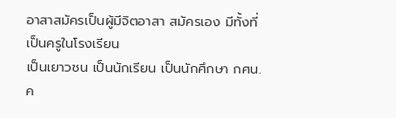อาสาสมัครเป็นผู้มีจิตอาสา สมัครเอง มีทั้งที่เป็นครูในโรงเรียน
เป็นเยาวชน เป็นนักเรียน เป็นนักศึกษา กศน. ค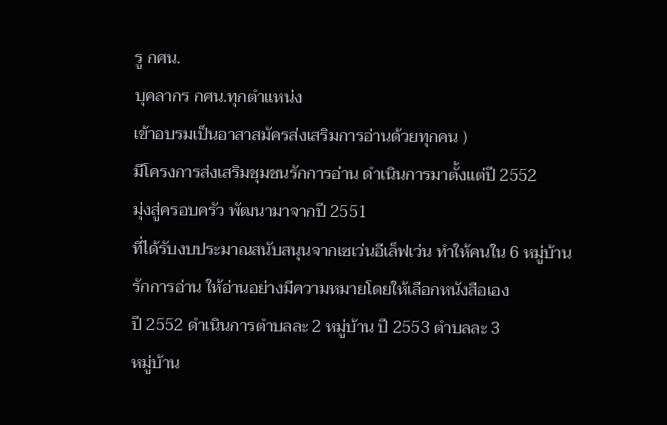รู กศน.
บุคลากร กศน.ทุกตำแหน่ง
เข้าอบรมเป็นอาสาสมัครส่งเสริมการอ่านด้วยทุกคน )
มีโครงการส่งเสริมชุมชนรักการอ่าน ดำเนินการมาตั้งแต่ปี 2552
มุ่งสู่ครอบครัว พัฒนามาจากปี 2551
ที่ได้รับงบประมาณสนับสนุนจากเซเว่นอีเล็ฟเว่น ทำให้คนใน 6 หมู่บ้าน
รักการอ่าน ให้อ่านอย่างมีความหมายโดยให้เลือกหนังสือเอง
ปี 2552 ดำเนินการตำบลละ 2 หมู่บ้าน ปี 2553 ตำบลละ 3
หมู่บ้าน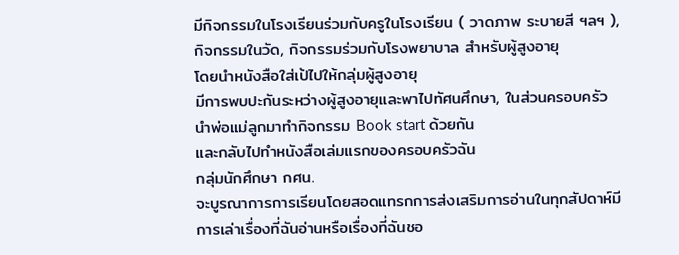มีกิจกรรมในโรงเรียนร่วมกับครูในโรงเรียน ( วาดภาพ ระบายสี ฯลฯ ),
กิจกรรมในวัด, กิจกรรมร่วมกับโรงพยาบาล สำหรับผู้สูงอายุ
โดยนำหนังสือใส่เป้ไปให้กลุ่มผู้สูงอายุ
มีการพบปะกันระหว่างผู้สูงอายุและพาไปทัศนศึกษา, ในส่วนครอบครัว
นำพ่อแม่ลูกมาทำกิจกรรม Book start ด้วยกัน
และกลับไปทำหนังสือเล่มแรกของครอบครัวฉัน
กลุ่มนักศึกษา กศน.
จะบูรณาการการเรียนโดยสอดแทรกการส่งเสริมการอ่านในทุกสัปดาห์มีการเล่าเรื่องที่ฉันอ่านหรือเรื่องที่ฉันชอ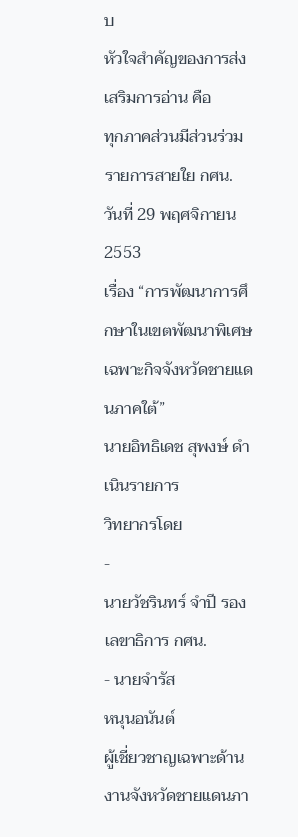บ
หัวใจสำคัญของการส่งเสริมการอ่าน คือ
ทุกภาคส่วนมีส่วนร่วม
รายการสายใย กศน.
วันที่ 29 พฤศจิกายน 2553
เรื่อง “การพัฒนาการศึกษาในเขตพัฒนาพิเศษเฉพาะกิจจังหวัดชายแดนภาคใต้”
นายอิทธิเดช สุพงษ์ ดำเนินรายการ
วิทยากรโดย
-
นายวัชรินทร์ จำปี รองเลขาธิการ กศน.
- นายจำรัส
หนุนอนันต์
ผู้เชี่ยวชาญเฉพาะด้านงานจังหวัดชายแดนภา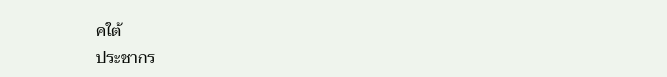คใต้
ประชากร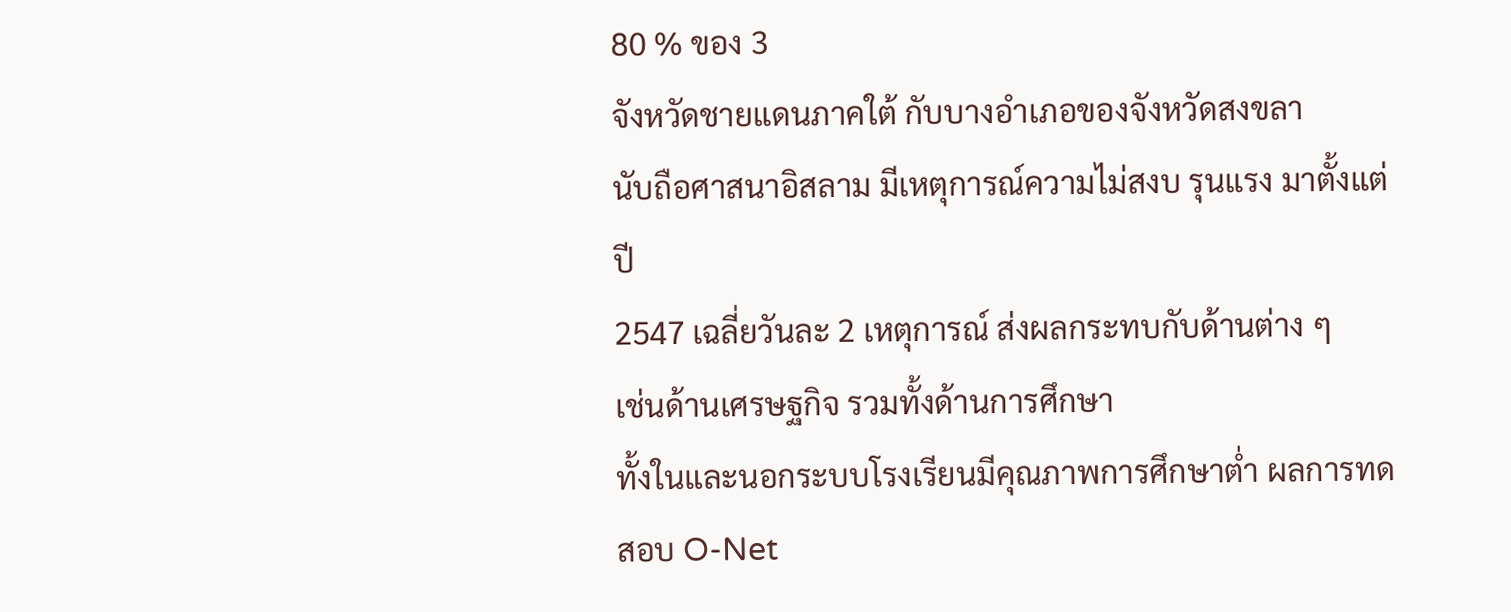80 % ของ 3
จังหวัดชายแดนภาคใต้ กับบางอำเภอของจังหวัดสงขลา
นับถือศาสนาอิสลาม มีเหตุการณ์ความไม่สงบ รุนแรง มาตั้งแต่ปี
2547 เฉลี่ยวันละ 2 เหตุการณ์ ส่งผลกระทบกับด้านต่าง ๆ
เช่นด้านเศรษฐกิจ รวมทั้งด้านการศึกษา
ทั้งในและนอกระบบโรงเรียนมีคุณภาพการศึกษาต่ำ ผลการทดสอบ O-Net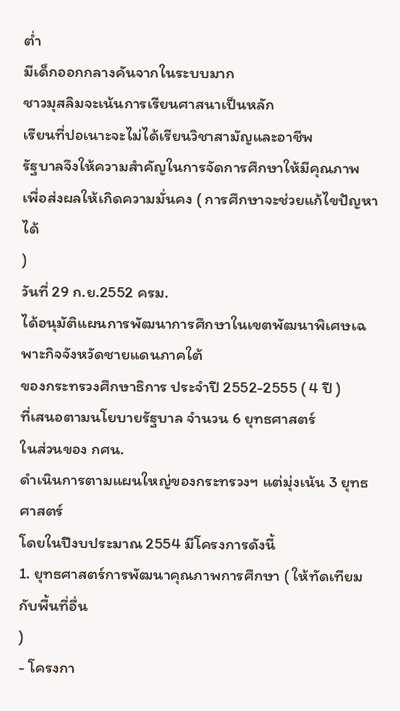ต่ำ
มีเด็กออกกลางคันจากในระบบมาก
ชาวมุสลิมจะเน้นการเรียนศาสนาเป็นหลัก
เรียนที่ปอเนาะจะไม่ได้เรียนวิชาสามัญและอาชีพ
รัฐบาลจึงให้ความสำคัญในการจัดการศึกษาให้มีคุณภาพ
เพื่อส่งผลให้เกิดความมั่นคง ( การศึกษาจะช่วยแก้ไขปัญหาได้
)
วันที่ 29 ก.ย.2552 ครม.
ได้อนุมัติแผนการพัฒนาการศึกษาในเขตพัฒนาพิเศษเฉพาะกิจจังหวัดชายแดนภาคใต้
ของกระทรวงศึกษาธิการ ประจำปี 2552-2555 ( 4 ปี )
ที่เสนอตามนโยบายรัฐบาล จำนวน 6 ยุทธศาสตร์
ในส่วนของ กศน.
ดำเนินการตามแผนใหญ่ของกระทรวงฯ แต่มุ่งเน้น 3 ยุทธศาสตร์
โดยในปีงบประมาณ 2554 มีโครงการดังนี้
1. ยุทธศาสตร์การพัฒนาคุณภาพการศึกษา ( ให้ทัดเทียมกับพื้นที่อื่น
)
- โครงกา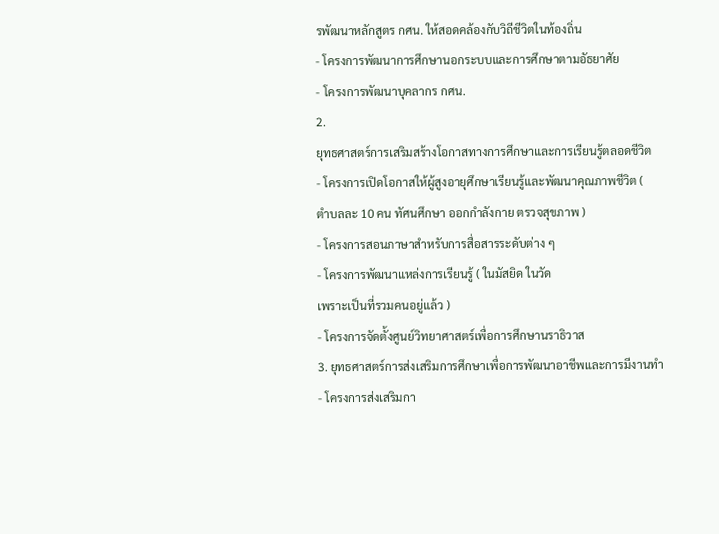รพัฒนาหลักสูตร กศน. ให้สอดคล้องกับวิถีชีวิตในท้องถิ่น
- โครงการพัฒนาการศึกษานอกระบบและการศึกษาตามอัธยาศัย
- โครงการพัฒนาบุคลากร กศน.
2.
ยุทธศาสตร์การเสริมสร้างโอกาสทางการศึกษาและการเรียนรู้ตลอดชีวิต
- โครงการเปิดโอกาสให้ผู้สูงอายุศึกษาเรียนรู้และพัฒนาคุณภาพชีวิต (
ตำบลละ 10 คน ทัศนศึกษา ออกกำลังกาย ตรวจสุขภาพ )
- โครงการสอนภาษาสำหรับการสื่อสารระดับต่าง ๆ
- โครงการพัฒนาแหล่งการเรียนรู้ ( ในมัสยิด ในวัด
เพราะเป็นที่รวมคนอยู่แล้ว )
- โครงการจัดตั้งศูนย์วิทยาศาสตร์เพื่อการศึกษานราธิวาส
3. ยุทธศาสตร์การส่งเสริมการศึกษาเพื่อการพัฒนาอาชีพและการมีงานทำ
- โครงการส่งเสริมกา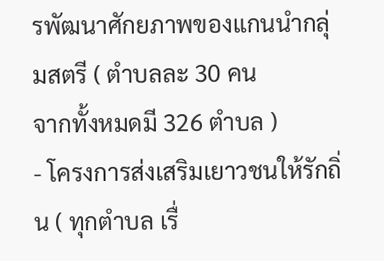รพัฒนาศักยภาพของแกนนำกลุ่มสตรี ( ตำบลละ 30 คน
จากทั้งหมดมี 326 ตำบล )
- โครงการส่งเสริมเยาวชนให้รักถิ่น ( ทุกตำบล เรื่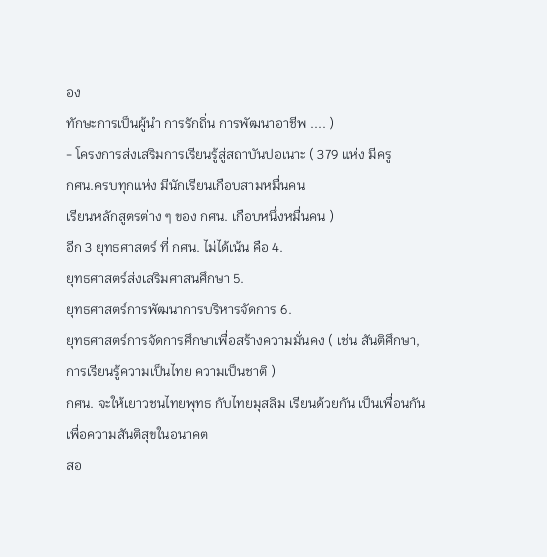อง
ทักษะการเป็นผู้นำ การรักถิ่น การพัฒนาอาชีพ .... )
- โครงการส่งเสริมการเรียนรู้สู่สถาบันปอเนาะ ( 379 แห่ง มีครู
กศน.ครบทุกแห่ง มีนักเรียนเกือบสามหมื่นคน
เรียนหลักสูตรต่าง ๆ ของ กศน. เกือบหนึ่งหมื่นคน )
อีก 3 ยุทธศาสตร์ ที่ กศน. ไม่ได้เน้น คือ 4.
ยุทธศาสตร์ส่งเสริมศาสนศึกษา 5.
ยุทธศาสตร์การพัฒนาการบริหารจัดการ 6.
ยุทธศาสตร์การจัดการศึกษาเพื่อสร้างความมั่นคง ( เช่น สันติศึกษา,
การเรียนรู้ความเป็นไทย ความเป็นชาติ )
กศน. จะให้เยาวชนไทยพุทธ กับไทยมุสลิม เรียนด้วยกัน เป็นเพื่อนกัน
เพื่อความสันติสุขในอนาคต
สอ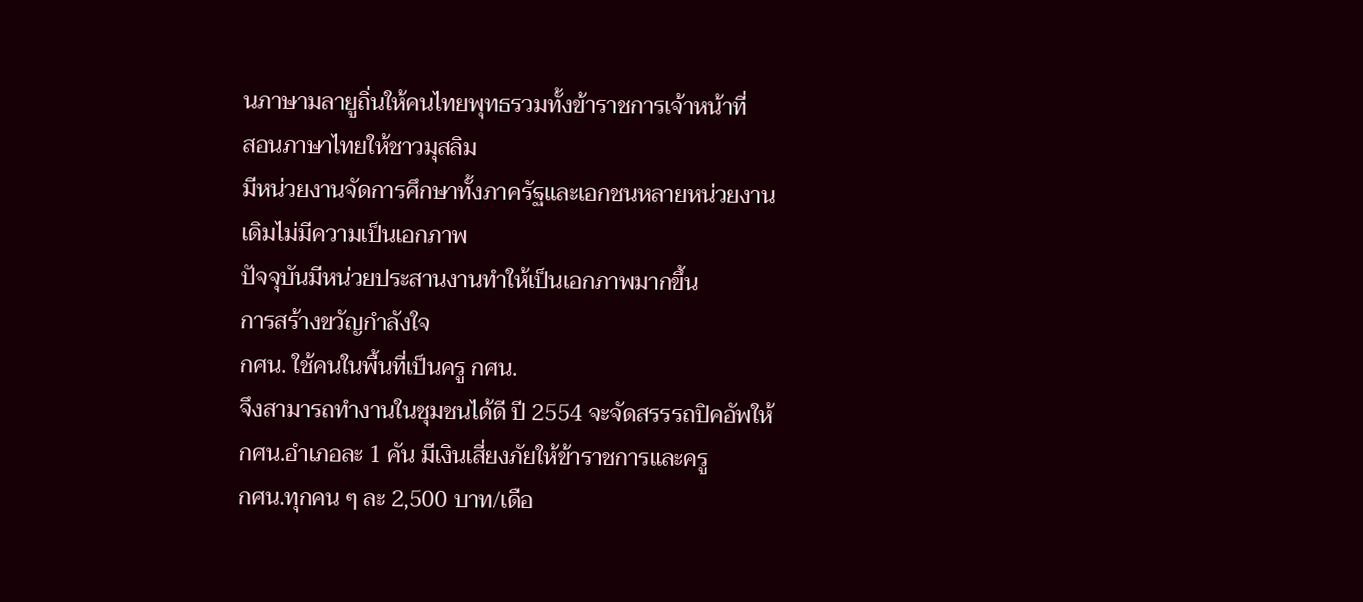นภาษามลายูถิ่นให้คนไทยพุทธรวมทั้งข้าราชการเจ้าหน้าที่
สอนภาษาไทยให้ชาวมุสลิม
มีหน่วยงานจัดการศึกษาทั้งภาครัฐและเอกชนหลายหน่วยงาน
เดิมไม่มีความเป็นเอกภาพ
ปัจจุบันมีหน่วยประสานงานทำให้เป็นเอกภาพมากขึ้น
การสร้างขวัญกำลังใจ
กศน. ใช้คนในพื้นที่เป็นครู กศน.
จึงสามารถทำงานในชุมชนได้ดี ปี 2554 จะจัดสรรรถปิคอัพให้
กศน.อำเภอละ 1 คัน มีเงินเสี่ยงภัยให้ข้าราชการและครู
กศน.ทุกคน ๆ ละ 2,500 บาท/เดือ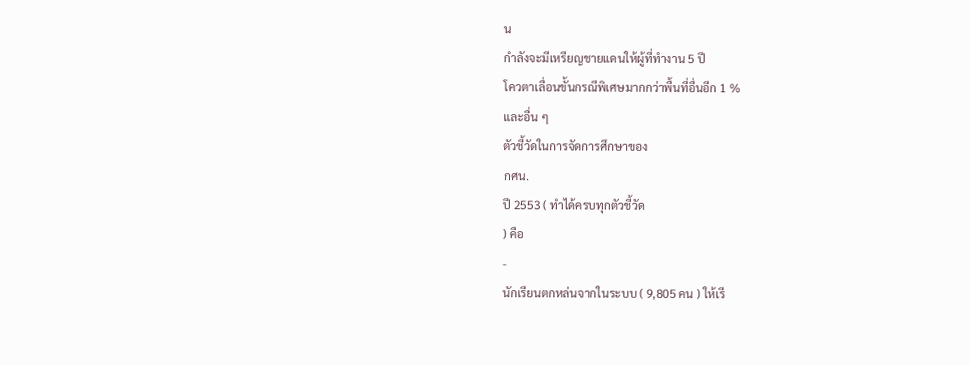น
กำลังจะมีเหรียญชายแดนให้ผู้ที่ทำงาน 5 ปี
โควตาเลื่อนขั้นกรณีพิเศษมากกว่าพื้นที่อื่นอีก 1 %
และอื่น ๆ
ตัวชี้วัดในการจัดการศึกษาของ
กศน.
ปี 2553 ( ทำได้ครบทุกตัวชี้วัด
) คือ
-
นักเรียนตกหล่นจากในระบบ ( 9,805 คน ) ให้เรี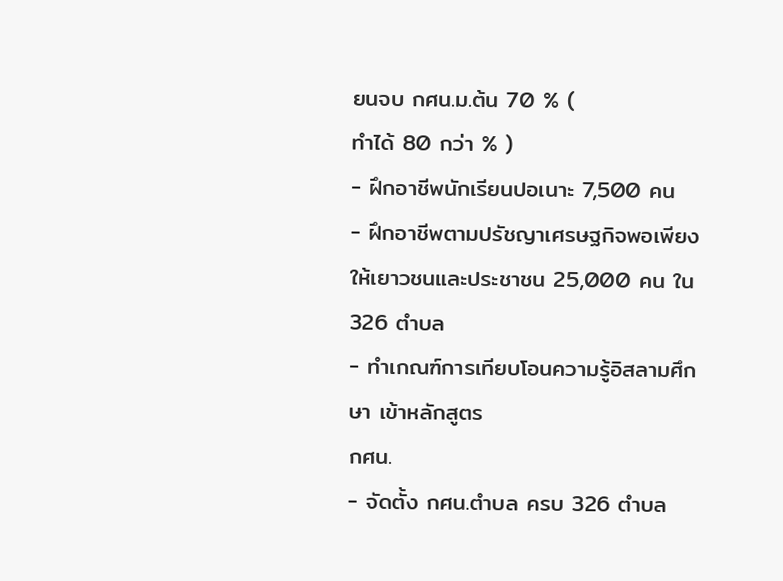ยนจบ กศน.ม.ต้น 70 % (
ทำได้ 80 กว่า % )
- ฝึกอาชีพนักเรียนปอเนาะ 7,500 คน
- ฝึกอาชีพตามปรัชญาเศรษฐกิจพอเพียง ให้เยาวชนและประชาชน 25,000 คน ใน
326 ตำบล
- ทำเกณฑ์การเทียบโอนความรู้อิสลามศึกษา เข้าหลักสูตร
กศน.
- จัดตั้ง กศน.ตำบล ครบ 326 ตำบล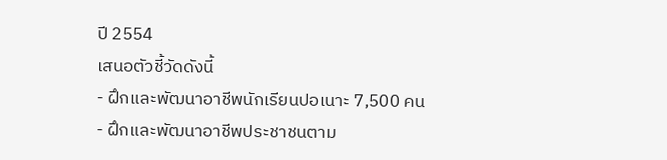ปี 2554
เสนอตัวชี้วัดดังนี้
- ฝึกและพัฒนาอาชีพนักเรียนปอเนาะ 7,500 คน
- ฝึกและพัฒนาอาชีพประชาชนตาม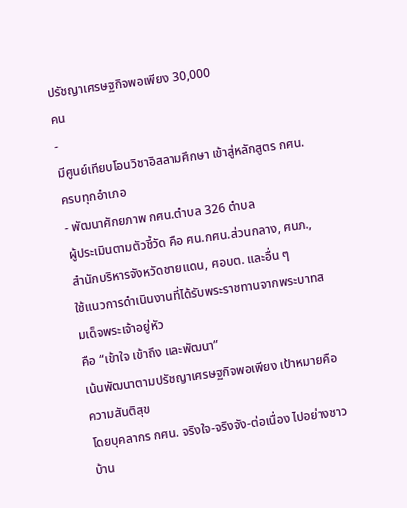ปรัชญาเศรษฐกิจพอเพียง 30,000
คน
-
มีศูนย์เทียบโอนวิชาอิสลามศึกษา เข้าสู่หลักสูตร กศน.
ครบทุกอำเภอ
- พัฒนาศักยภาพ กศน.ตำบล 326 ตำบล
ผู้ประเมินตามตัวชี้วัด คือ ศน.กศน.ส่วนกลาง, ศนภ.,
สำนักบริหารจังหวัดชายแดน, ศอบต. และอื่น ๆ
ใช้แนวการดำเนินงานที่ได้รับพระราชทานจากพระบาทสมเด็จพระเจ้าอยู่หัว
คือ “เข้าใจ เข้าถึง และพัฒนา”
เน้นพัฒนาตามปรัชญาเศรษฐกิจพอเพียง เป้าหมายคือความสันติสุข
โดยบุคลากร กศน. จริงใจ-จริงจัง-ต่อเนื่อง ไปอย่างชาวบ้าน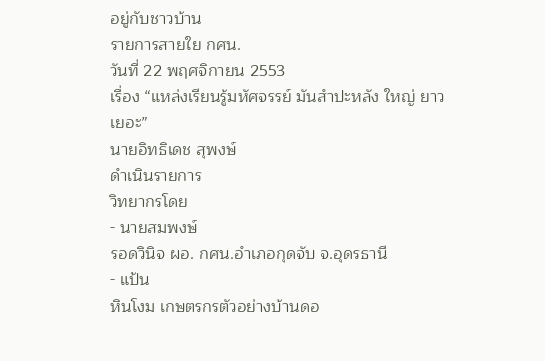อยู่กับชาวบ้าน
รายการสายใย กศน.
วันที่ 22 พฤศจิกายน 2553
เรื่อง “แหล่งเรียนรู้มหัศจรรย์ มันสำปะหลัง ใหญ่ ยาว
เยอะ”
นายอิทธิเดช สุพงษ์
ดำเนินรายการ
วิทยากรโดย
- นายสมพงษ์
รอดวินิจ ผอ. กศน.อำเภอกุดจับ จ.อุดรธานี
- แป้น
หินโงม เกษตรกรตัวอย่างบ้านดอ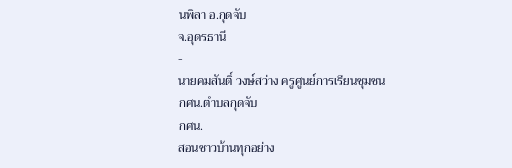นพิลา อ.กุดจับ
จ.อุดรธานี
-
นายคมสันติ์ วงษ์สว่าง ครูศูนย์การเรียนชุมชน
กศน.ตำบลกุดจับ
กศน.
สอนชาวบ้านทุกอย่าง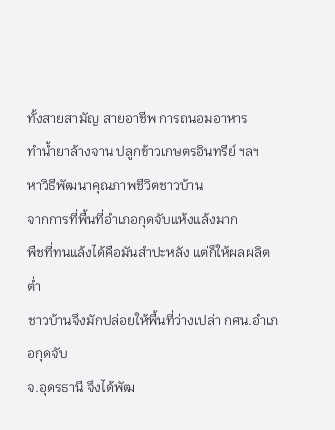ทั้งสายสามัญ สายอาชีพ การถนอมอาหาร
ทำน้ำยาล้างจาน ปลูกข้าวเกษตรอินทรีย์ ฯลฯ
หาวิธีพัฒนาคุณภาพชีวิตชาวบ้าน
จากการที่พื้นที่อำเภอกุดจับแห้งแล้งมาก
พืชที่ทนแล้งได้คือมันสำปะหลัง แต่ก็ให้ผลผลิตต่ำ
ชาวบ้านจึงมักปล่อยให้พื้นที่ว่างเปล่า กศน.อำเภอกุดจับ
จ.อุดรธานี จึงได้พัฒ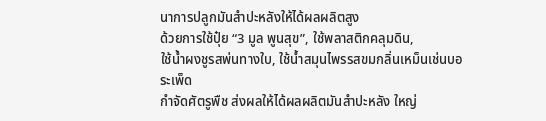นาการปลูกมันสำปะหลังให้ได้ผลผลิตสูง
ด้วยการใช้ปุ๋ย “3 มูล พูนสุข”, ใช้พลาสติกคลุมดิน,
ใช้น้ำผงชูรสพ่นทางใบ, ใช้น้ำสมุนไพรรสขมกลิ่นเหม็นเช่นบอระเพ็ด
กำจัดศัตรูพืช ส่งผลให้ได้ผลผลิตมันสำปะหลัง ใหญ่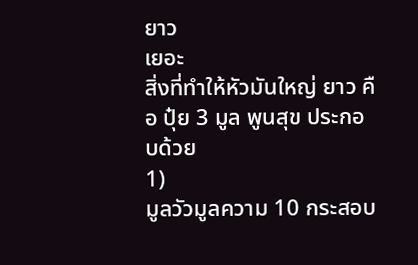ยาว
เยอะ
สิ่งที่ทำให้หัวมันใหญ่ ยาว คือ ปุ๋ย 3 มูล พูนสุข ประกอบด้วย
1)
มูลวัวมูลความ 10 กระสอบ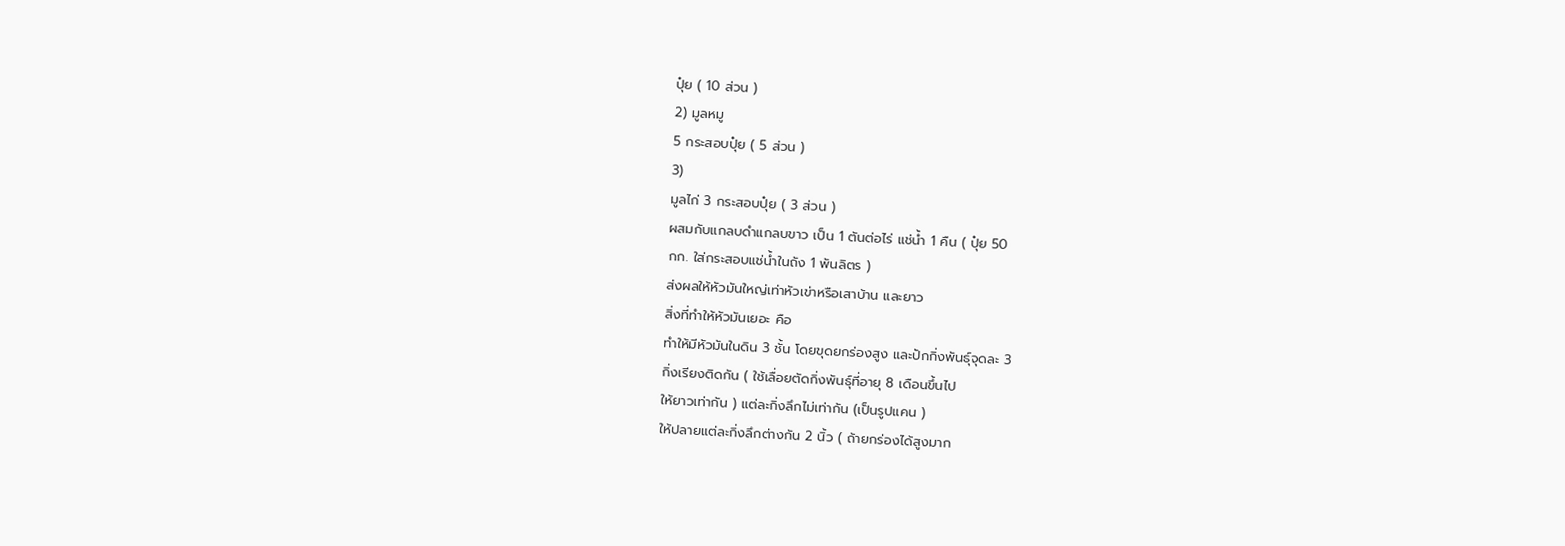ปุ๋ย ( 10 ส่วน )
2) มูลหมู
5 กระสอบปุ๋ย ( 5 ส่วน )
3)
มูลไก่ 3 กระสอบปุ๋ย ( 3 ส่วน )
ผสมกับแกลบดำแกลบขาว เป็น 1 ตันต่อไร่ แช่น้ำ 1 คืน ( ปุ๋ย 50
กก. ใส่กระสอบแช่น้ำในถัง 1 พันลิตร )
ส่งผลให้หัวมันใหญ่เท่าหัวเข่าหรือเสาบ้าน และยาว
สิ่งที่ทำให้หัวมันเยอะ คือ
ทำให้มีหัวมันในดิน 3 ชั้น โดยขุดยกร่องสูง และปักกิ่งพันธุ์จุดละ 3
กิ่งเรียงติดกัน ( ใช้เลื่อยตัดกิ่งพันธุ์ที่อายุ 8 เดือนขึ้นไป
ให้ยาวเท่ากัน ) แต่ละกิ่งลึกไม่เท่ากัน (เป็นรูปแคน )
ให้ปลายแต่ละกิ่งลึกต่างกัน 2 นิ้ว ( ถ้ายกร่องได้สูงมาก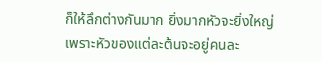ก็ให้ลึกต่างกันมาก ยิ่งมากหัวจะยิ่งใหญ่
เพราะหัวของแต่ละต้นจะอยู่คนละ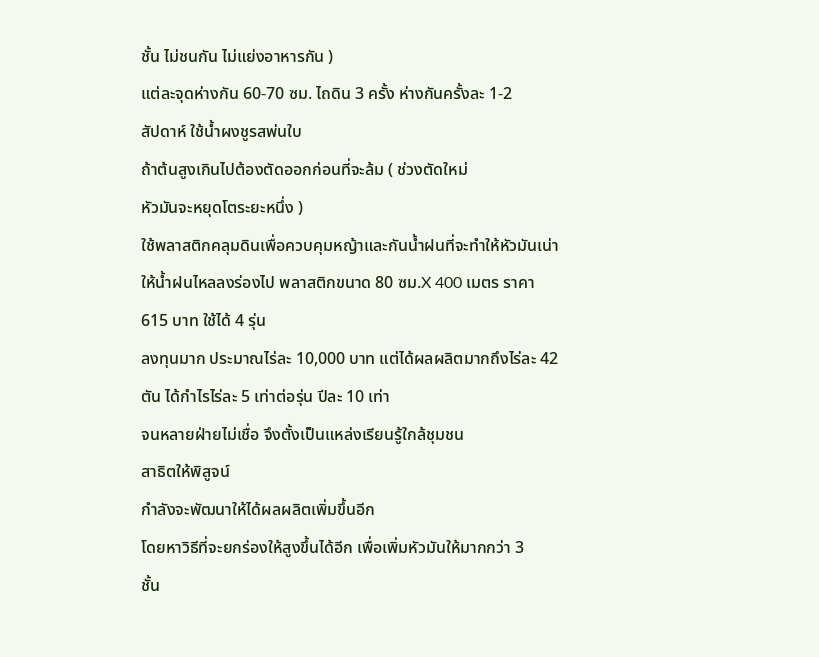ชั้น ไม่ชนกัน ไม่แย่งอาหารกัน )
แต่ละจุดห่างกัน 60-70 ซม. ไถดิน 3 ครั้ง ห่างกันครั้งละ 1-2
สัปดาห์ ใช้น้ำผงชูรสพ่นใบ
ถ้าต้นสูงเกินไปต้องตัดออกก่อนที่จะล้ม ( ช่วงตัดใหม่
หัวมันจะหยุดโตระยะหนึ่ง )
ใช้พลาสติกคลุมดินเพื่อควบคุมหญ้าและกันน้ำฝนที่จะทำให้หัวมันเน่า
ให้น้ำฝนไหลลงร่องไป พลาสติกขนาด 80 ซม.X 400 เมตร ราคา
615 บาท ใช้ได้ 4 รุ่น
ลงทุนมาก ประมาณไร่ละ 10,000 บาท แต่ได้ผลผลิตมากถึงไร่ละ 42
ตัน ได้กำไรไร่ละ 5 เท่าต่อรุ่น ปีละ 10 เท่า
จนหลายฝ่ายไม่เชื่อ จึงตั้งเป็นแหล่งเรียนรู้ใกล้ชุมชน
สาธิตให้พิสูจน์
กำลังจะพัฒนาให้ได้ผลผลิตเพิ่มขึ้นอีก
โดยหาวิธีที่จะยกร่องให้สูงขึ้นได้อีก เพื่อเพิ่มหัวมันให้มากกว่า 3
ชั้น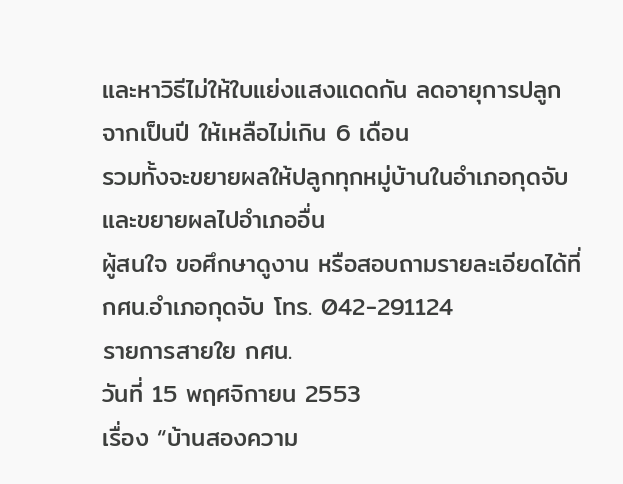และหาวิธีไม่ให้ใบแย่งแสงแดดกัน ลดอายุการปลูก
จากเป็นปี ให้เหลือไม่เกิน 6 เดือน
รวมทั้งจะขยายผลให้ปลูกทุกหมู่บ้านในอำเภอกุดจับ
และขยายผลไปอำเภออื่น
ผู้สนใจ ขอศึกษาดูงาน หรือสอบถามรายละเอียดได้ที่
กศน.อำเภอกุดจับ โทร. 042-291124
รายการสายใย กศน.
วันที่ 15 พฤศจิกายน 2553
เรื่อง “บ้านสองความ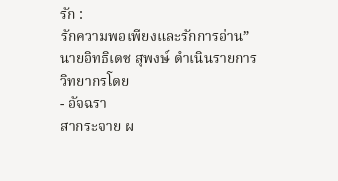รัก :
รักความพอเพียงและรักการอ่าน”
นายอิทธิเดช สุพงษ์ ดำเนินรายการ
วิทยากรโดย
- อัจฉรา
สากระจาย ผ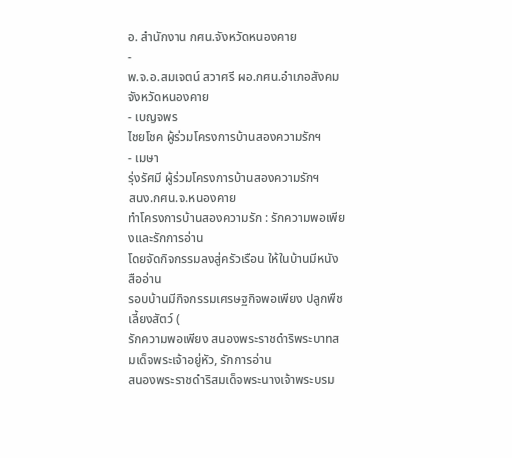อ. สำนักงาน กศน.จังหวัดหนองคาย
-
พ.จ.อ.สมเจตน์ สวาศรี ผอ.กศน.อำเภอสังคม
จังหวัดหนองคาย
- เบญจพร
ไชยโชค ผู้ร่วมโครงการบ้านสองความรักฯ
- เมษา
รุ่งรัศมี ผู้ร่วมโครงการบ้านสองความรักฯ
สนง.กศน.จ.หนองคาย
ทำโครงการบ้านสองความรัก : รักความพอเพียงและรักการอ่าน
โดยจัดกิจกรรมลงสู่ครัวเรือน ให้ในบ้านมีหนังสืออ่าน
รอบบ้านมีกิจกรรมเศรษฐกิจพอเพียง ปลูกพืชเลี้ยงสัตว์ (
รักความพอเพียง สนองพระราชดำริพระบาทสมเด็จพระเจ้าอยู่หัว, รักการอ่าน
สนองพระราชดำริสมเด็จพระนางเจ้าพระบรม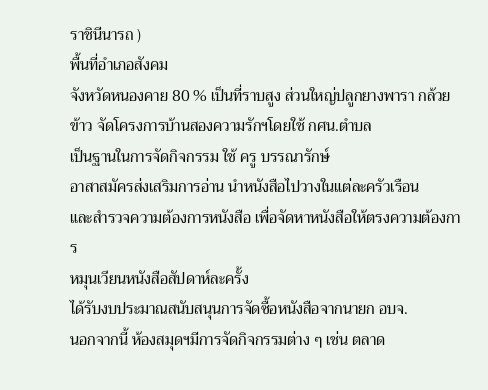ราชินีนารถ )
พื้นที่อำเภอสังคม
จังหวัดหนองคาย 80 % เป็นที่ราบสูง ส่วนใหญ่ปลูกยางพารา กล้วย
ข้าว จัดโครงการบ้านสองความรักฯโดยใช้ กศน.ตำบล
เป็นฐานในการจัดกิจกรรม ใช้ ครู บรรณารักษ์
อาสาสมัครส่งเสริมการอ่าน นำหนังสือไปวางในแต่ละครัวเรือน
และสำรวจความต้องการหนังสือ เพื่อจัดหาหนังสือให้ตรงความต้องการ
หมุนเวียนหนังสือสัปดาห์ละครั้ง
ได้รับงบประมาณสนับสนุนการจัดซื้อหนังสือจากนายก อบจ.
นอกจากนี้ ห้องสมุดฯมีการจัดกิจกรรมต่าง ๆ เช่น ตลาด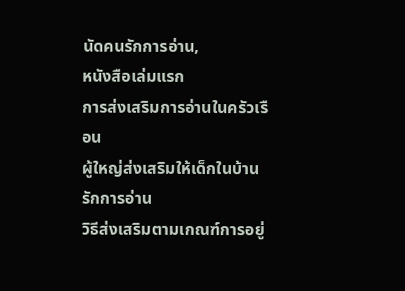นัดคนรักการอ่าน,
หนังสือเล่มแรก
การส่งเสริมการอ่านในครัวเรือน
ผู้ใหญ่ส่งเสริมให้เด็กในบ้านรักการอ่าน
วิธีส่งเสริมตามเกณฑ์การอยู่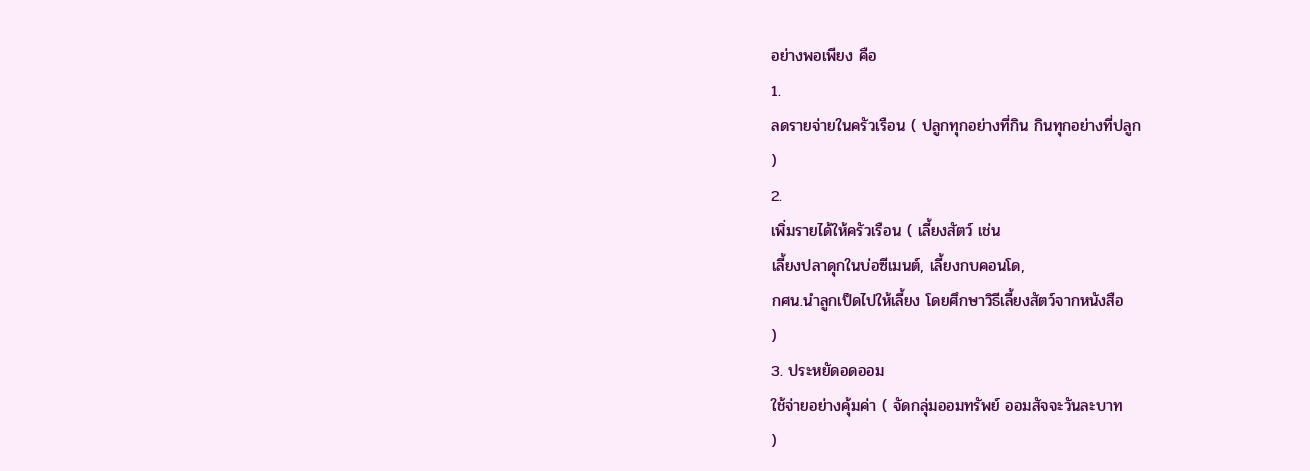อย่างพอเพียง คือ
1.
ลดรายจ่ายในครัวเรือน ( ปลูกทุกอย่างที่กิน กินทุกอย่างที่ปลูก
)
2.
เพิ่มรายได้ให้ครัวเรือน ( เลี้ยงสัตว์ เช่น
เลี้ยงปลาดุกในบ่อซีเมนต์, เลี้ยงกบคอนโด,
กศน.นำลูกเป็ดไปให้เลี้ยง โดยศึกษาวิธีเลี้ยงสัตว์จากหนังสือ
)
3. ประหยัดอดออม
ใช้จ่ายอย่างคุ้มค่า ( จัดกลุ่มออมทรัพย์ ออมสัจจะวันละบาท
)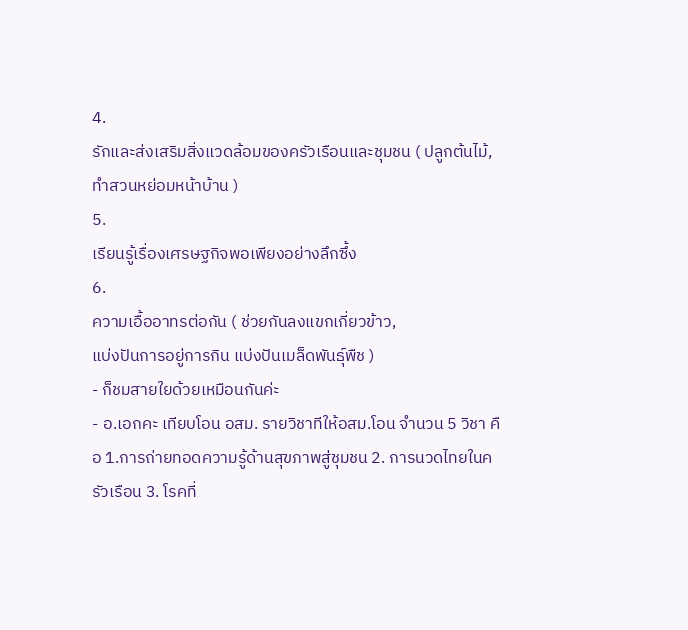4.
รักและส่งเสริมสิ่งแวดล้อมของครัวเรือนและชุมชน ( ปลูกต้นไม้,
ทำสวนหย่อมหน้าบ้าน )
5.
เรียนรู้เรื่องเศรษฐกิจพอเพียงอย่างลึกซึ้ง
6.
ความเอื้ออาทรต่อกัน ( ช่วยกันลงแขกเกี่ยวข้าว,
แบ่งปันการอยู่การกิน แบ่งปันเมล็ดพันธุ์พืช )
- ก็ชมสายใยด้วยเหมือนกันค่ะ
- อ.เอกคะ เทียบโอน อสม. รายวิชาทีให้อสม.โอน จำนวน 5 วิชา คือ 1.การถ่ายทอดความรู้ด้านสุขภาพสู่ชุมชน 2. การนวดไทยในครัวเรือน 3. โรคที่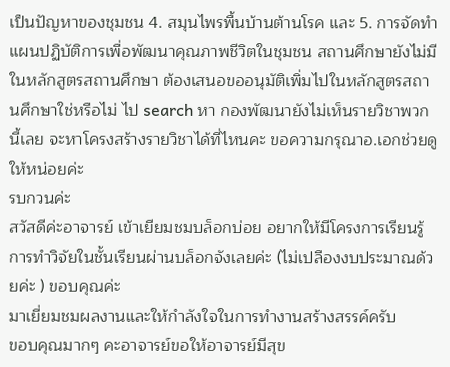เป็นปัญหาของชุมชน 4. สมุนไพรพื้นบ้านต้านโรค และ 5. การจัดทำแผนปฏิบัติการเพื่อพัฒนาคุณภาพชีวิตในชุมชน สถานศึกษายังไม่มีในหลักสูตรสถานศึกษา ต้องเสนอขออนุมัติเพิ่มไปในหลักสูตรสถานศึกษาใช่หรือไม่ ไป search หา กองพัฒนายังไม่เห็นรายวิชาพวกนี้เลย จะหาโครงสร้างรายวิชาได้ที่ไหนคะ ขอความกรุณาอ.เอกช่วยดูให้หน่อยค่ะ
รบกวนค่ะ
สวัสดีค่ะอาจารย์ เข้าเยียมชมบล็อกบ่อย อยากให้มีโครงการเรียนรู้การทำวิจัยในชั้นเรียนผ่านบล็อกจังเลยค่ะ (ไม่เปลืองงบประมาณด้วยค่ะ ) ขอบคุณค่ะ
มาเยี่ยมชมผลงานและให้กำลังใจในการทำงานสร้างสรรค์ครับ
ขอบคุณมากๆ คะอาจารย์ขอให้อาจารย์มีสุข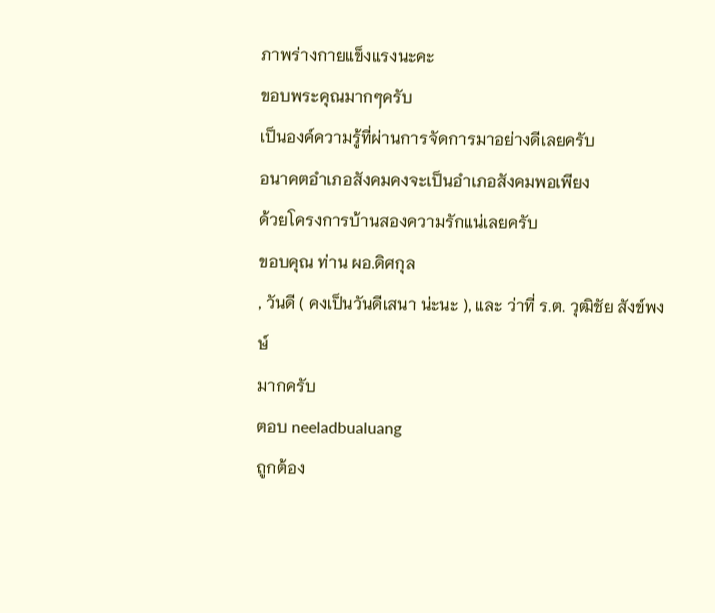ภาพร่างกายแข็งแรงนะคะ
ขอบพระคุณมากๆครับ
เป็นองค์ความรู้ที่ผ่านการจัดการมาอย่างดีเลยครับ
อนาคตอำเภอสังคมคงจะเป็นอำเภอสังคมพอเพียง
ด้วยโครงการบ้านสองความรักแน่เลยครับ
ขอบคุณ ท่าน ผอ.ดิศกุล
, วันดี ( คงเป็นวันดีเสนา น่ะนะ ), และ ว่าที่ ร.ต. วุฒิชัย สังข์พงษ์
มากครับ
ตอบ neeladbualuang
ถูกต้อง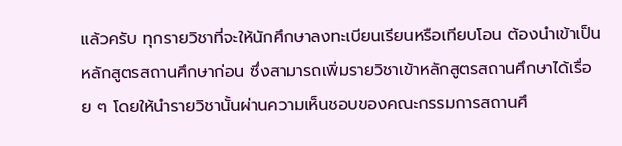แล้วครับ ทุกรายวิชาที่จะให้นักศึกษาลงทะเบียนเรียนหรือเทียบโอน ต้องนำเข้าเป็นหลักสูตรสถานศึกษาก่อน ซึ่งสามารถเพิ่มรายวิชาเข้าหลักสูตรสถานศึกษาได้เรื่อย ๆ โดยให้นำรายวิชานั้นผ่านความเห็นชอบของคณะกรรมการสถานศึ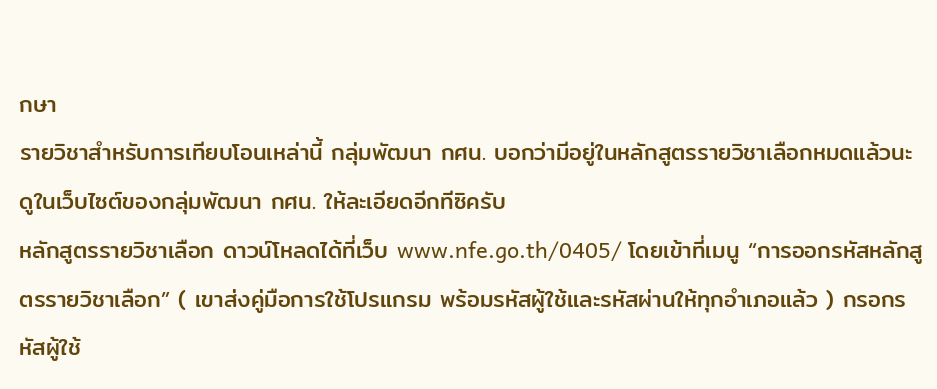กษา
รายวิชาสำหรับการเทียบโอนเหล่านี้ กลุ่มพัฒนา กศน. บอกว่ามีอยู่ในหลักสูตรรายวิชาเลือกหมดแล้วนะ ดูในเว็บไซต์ของกลุ่มพัฒนา กศน. ให้ละเอียดอีกทีซิครับ
หลักสูตรรายวิชาเลือก ดาวน์โหลดได้ที่เว็บ www.nfe.go.th/0405/ โดยเข้าที่เมนู “การออกรหัสหลักสูตรรายวิชาเลือก” ( เขาส่งคู่มือการใช้โปรแกรม พร้อมรหัสผู้ใช้และรหัสผ่านให้ทุกอำเภอแล้ว ) กรอกรหัสผู้ใช้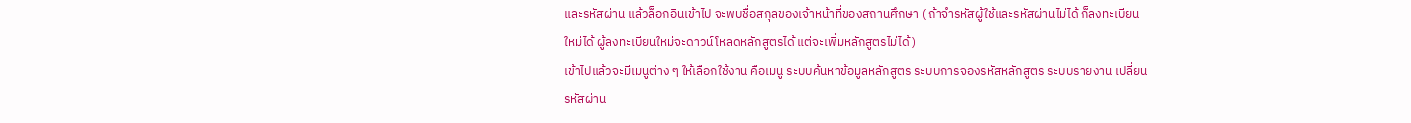และรหัสผ่าน แล้วล็อกอินเข้าไป จะพบชื่อสกุลของเจ้าหน้าที่ของสถานศึกษา ( ถ้าจำรหัสผู้ใช้และรหัสผ่านไม่ได้ ก็ลงทะเบียนใหม่ได้ ผู้ลงทะเบียนใหม่จะดาวน์โหลดหลักสูตรได้ แต่จะเพิ่มหลักสูตรไม่ได้)
เข้าไปแล้วจะมีเมนูต่าง ๆ ให้เลือกใช้งาน คือเมนู ระบบค้นหาข้อมูลหลักสูตร ระบบการจองรหัสหลักสูตร ระบบรายงาน เปลี่ยนรหัสผ่าน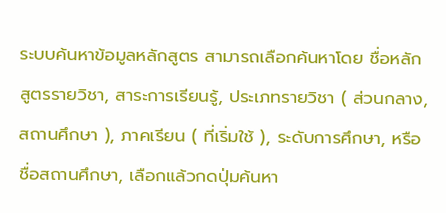ระบบค้นหาข้อมูลหลักสูตร สามารถเลือกค้นหาโดย ชื่อหลักสูตรรายวิชา, สาระการเรียนรู้, ประเภทรายวิชา ( ส่วนกลาง, สถานศึกษา ), ภาคเรียน ( ที่เริ่มใช้ ), ระดับการศึกษา, หรือ ชื่อสถานศึกษา, เลือกแล้วกดปุ่มค้นหา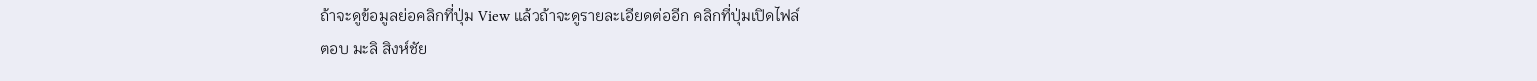ถ้าจะดูข้อมูลย่อคลิกที่ปุ่ม View แล้วถ้าจะดูรายละเอียดต่ออีก คลิกที่ปุ่มเปิดไฟล์
ตอบ มะลิ สิงห์ชัย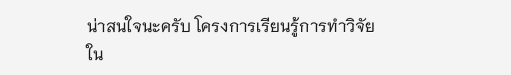น่าสนใจนะครับ โครงการเรียนรู้การทำวิจัยใน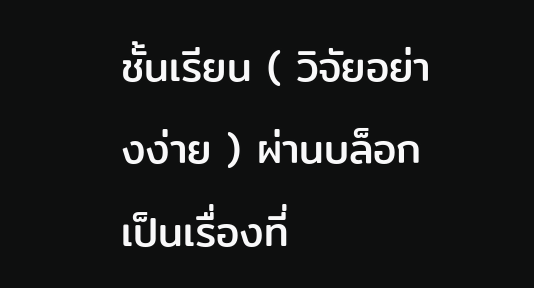ชั้นเรียน ( วิจัยอย่างง่าย ) ผ่านบล็อก เป็นเรื่องที่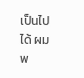เป็นไปได้ ผมพ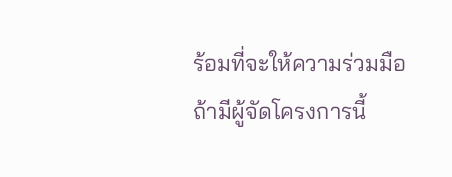ร้อมที่จะให้ความร่วมมือถ้ามีผู้จัดโครงการนี้